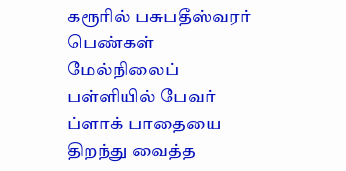கரூரில் பசுபதீஸ்வரர் பெண்கள் மேல்நிலைப் பள்ளியில் பேவர் ப்ளாக் பாதையை திறந்து வைத்த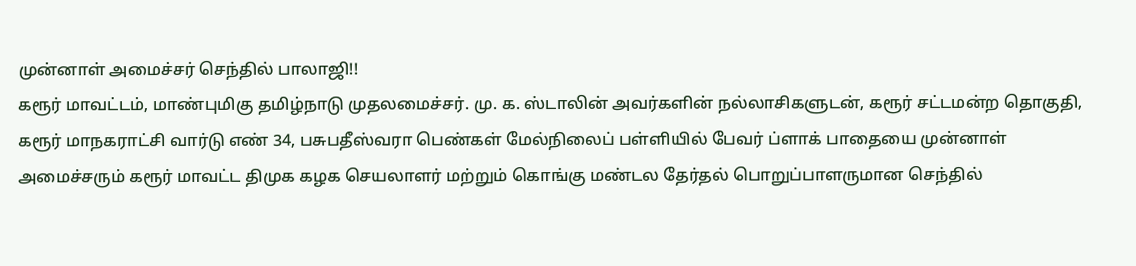முன்னாள் அமைச்சர் செந்தில் பாலாஜி!!
கரூர் மாவட்டம், மாண்புமிகு தமிழ்நாடு முதலமைச்சர். மு. க. ஸ்டாலின் அவர்களின் நல்லாசிகளுடன், கரூர் சட்டமன்ற தொகுதி, கரூர் மாநகராட்சி வார்டு எண் 34, பசுபதீஸ்வரா பெண்கள் மேல்நிலைப் பள்ளியில் பேவர் ப்ளாக் பாதையை முன்னாள் அமைச்சரும் கரூர் மாவட்ட திமுக கழக செயலாளர் மற்றும் கொங்கு மண்டல தேர்தல் பொறுப்பாளருமான செந்தில்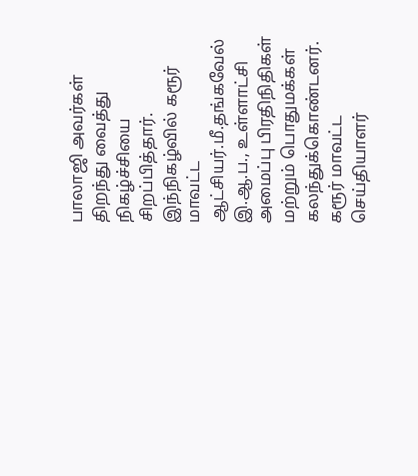பாலாஜி அவர்கள் திறந்து வைத்து நிகழ்ச்சியை சிறப்பித்தார்.
இந்நிகழ்வில் கரூர் மாவட்ட ஆட்சியர்.மீ.தங்கவேல் இ.ஆ.ப., உள்ளாட்சி அமைப்பு பிரதிநிதிகள் மற்றும் பொதுமக்கள் கலந்துக்கொண்டனர்.
கரூர் மாவட்ட செய்தியாளர்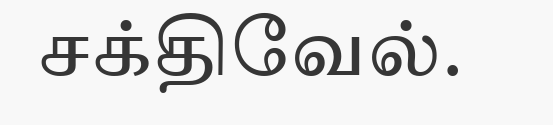சக்திவேல்.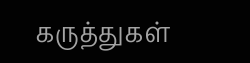கருத்துகள்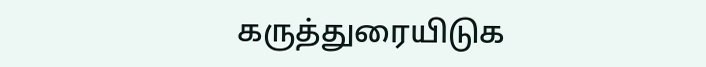கருத்துரையிடுக